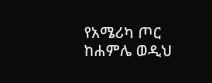የአሜሪካ ጦር ከሐምሌ ወዲህ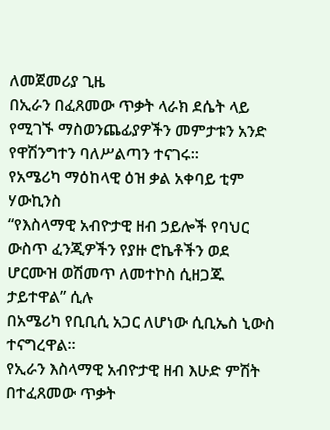ለመጀመሪያ ጊዜ
በኢራን በፈጸመው ጥቃት ላራክ ደሴት ላይ የሚገኙ ማስወንጨፊያዎችን መምታቱን አንድ የዋሽንግተን ባለሥልጣን ተናገሩ።
የአሜሪካ ማዕከላዊ ዕዝ ቃል አቀባይ ቲም ሃውኪንስ
“የእስላማዊ አብዮታዊ ዘብ ኃይሎች የባህር ውስጥ ፈንጂዎችን የያዙ ሮኬቶችን ወደ ሆርሙዝ ወሽመጥ ለመተኮስ ሲዘጋጁ ታይተዋል” ሲሉ
በአሜሪካ የቢቢሲ አጋር ለሆነው ሲቢኤስ ኒውስ ተናግረዋል።
የኢራን እስላማዊ አብዮታዊ ዘብ እሁድ ምሽት
በተፈጸመው ጥቃት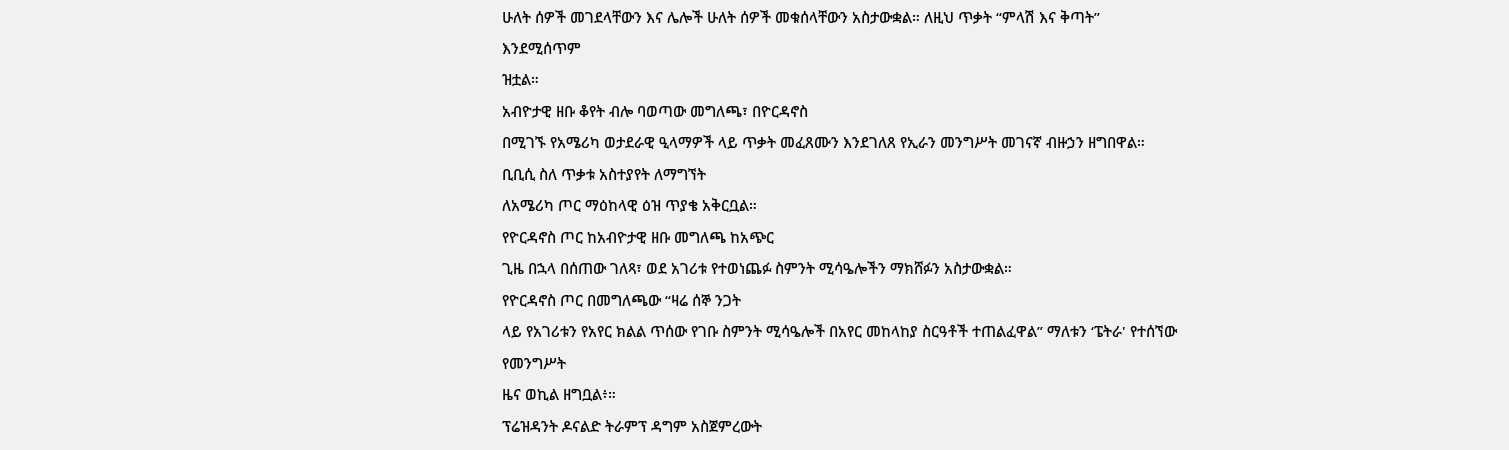ሁለት ሰዎች መገደላቸውን እና ሌሎች ሁለት ሰዎች መቁሰላቸውን አስታውቋል። ለዚህ ጥቃት “ምላሽ እና ቅጣት” እንደሚሰጥም
ዝቷል።
አብዮታዊ ዘቡ ቆየት ብሎ ባወጣው መግለጫ፣ በዮርዳኖስ
በሚገኙ የአሜሪካ ወታደራዊ ዒላማዎች ላይ ጥቃት መፈጸሙን እንደገለጸ የኢራን መንግሥት መገናኛ ብዙኃን ዘግበዋል።
ቢቢሲ ስለ ጥቃቱ አስተያየት ለማግኘት
ለአሜሪካ ጦር ማዕከላዊ ዕዝ ጥያቄ አቅርቧል።
የዮርዳኖስ ጦር ከአብዮታዊ ዘቡ መግለጫ ከአጭር
ጊዜ በኋላ በሰጠው ገለጻ፣ ወደ አገሪቱ የተወነጨፉ ስምንት ሚሳዔሎችን ማክሸፉን አስታውቋል።
የዮርዳኖስ ጦር በመግለጫው “ዛሬ ሰኞ ንጋት
ላይ የአገሪቱን የአየር ክልል ጥሰው የገቡ ስምንት ሚሳዔሎች በአየር መከላከያ ስርዓቶች ተጠልፈዋል” ማለቱን ‘ፔትራ' የተሰኘው የመንግሥት
ዜና ወኪል ዘግቧል፥።
ፕሬዝዳንት ዶናልድ ትራምፕ ዳግም አስጀምረውት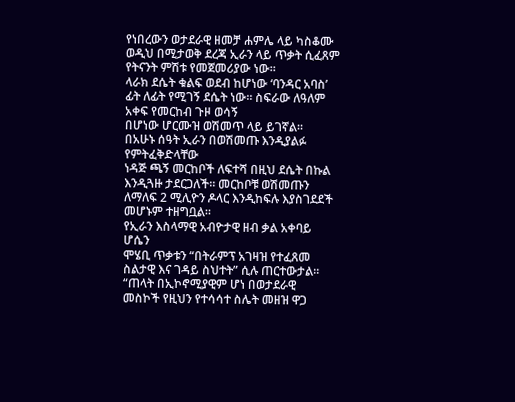የነበረውን ወታደራዊ ዘመቻ ሐምሌ ላይ ካስቆሙ ወዲህ በሚታወቅ ደረጃ ኢራን ላይ ጥቃት ሲፈጸም የትናንት ምሽቱ የመጀመሪያው ነው።
ላራክ ደሴት ቁልፍ ወደብ ከሆነው ‘ባንዳር አባስ’ ፊት ለፊት የሚገኝ ደሴት ነው። ስፍራው ለዓለም አቀፍ የመርከብ ጉዞ ወሳኝ
በሆነው ሆርሙዝ ወሽመጥ ላይ ይገኛል።
በአሁኑ ሰዓት ኢራን በወሽመጡ እንዲያልፉ የምትፈቅድላቸው
ነዳጅ ጫኝ መርከቦች ለፍተሻ በዚህ ደሴት በኩል እንዲጓዙ ታደርጋለች። መርከቦቹ ወሽመጡን ለማለፍ 2 ሚሊዮን ዶላር እንዲከፍሉ እያስገደደች
መሆኑም ተዘግቧል።
የኢራን እስላማዊ አብዮታዊ ዘብ ቃል አቀባይ ሆሴን
ሞሄቢ ጥቃቱን “በትራምፕ አገዛዝ የተፈጸመ ስልታዊ እና ገዳይ ስህተት” ሲሉ ጠርተውታል። “ጠላት በኢኮኖሚያዊም ሆነ በወታደራዊ
መስኮች የዚህን የተሳሳተ ስሌት መዘዝ ዋጋ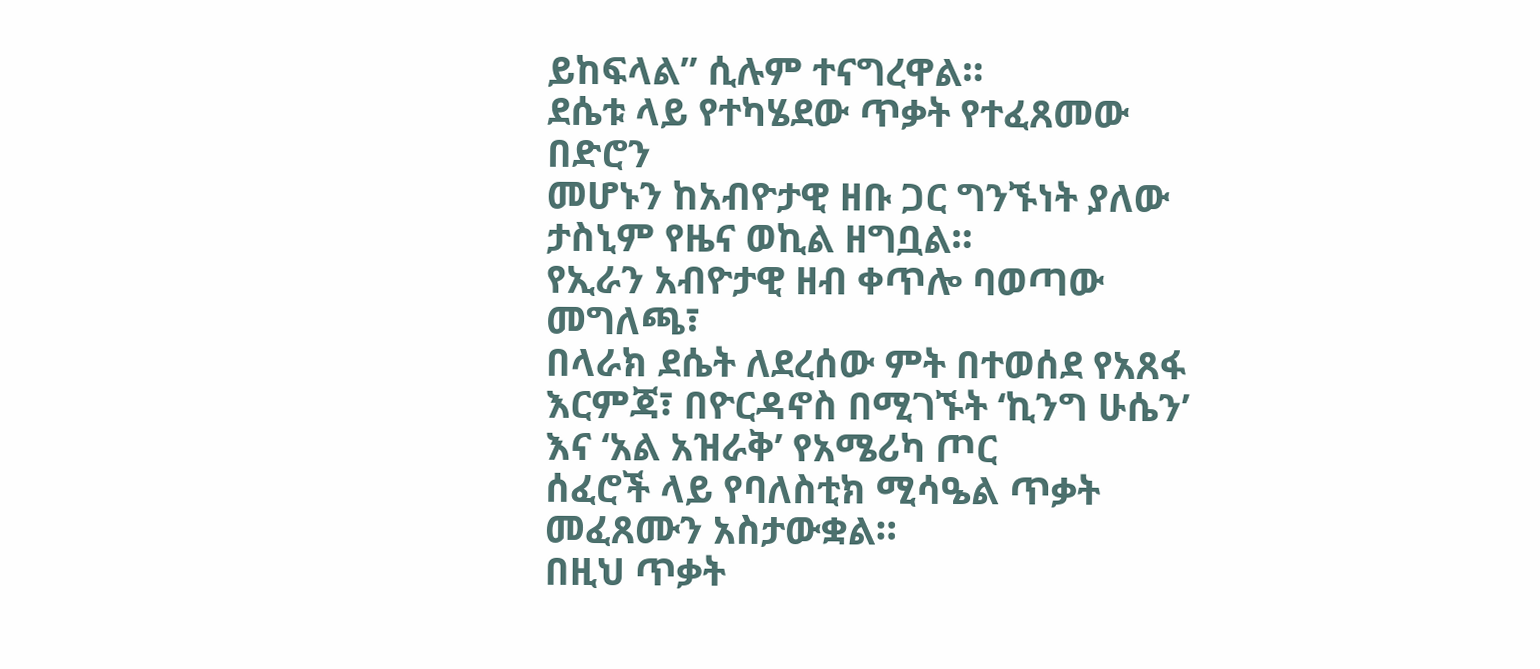ይከፍላል” ሲሉም ተናግረዋል።
ደሴቱ ላይ የተካሄደው ጥቃት የተፈጸመው በድሮን
መሆኑን ከአብዮታዊ ዘቡ ጋር ግንኙነት ያለው ታስኒም የዜና ወኪል ዘግቧል።
የኢራን አብዮታዊ ዘብ ቀጥሎ ባወጣው መግለጫ፣
በላራክ ደሴት ለደረሰው ምት በተወሰደ የአጸፋ እርምጃ፣ በዮርዳኖስ በሚገኙት ‘ኪንግ ሁሴን’ እና ‘አል አዝራቅ’ የአሜሪካ ጦር
ሰፈሮች ላይ የባለስቲክ ሚሳዔል ጥቃት መፈጸሙን አስታውቋል።
በዚህ ጥቃት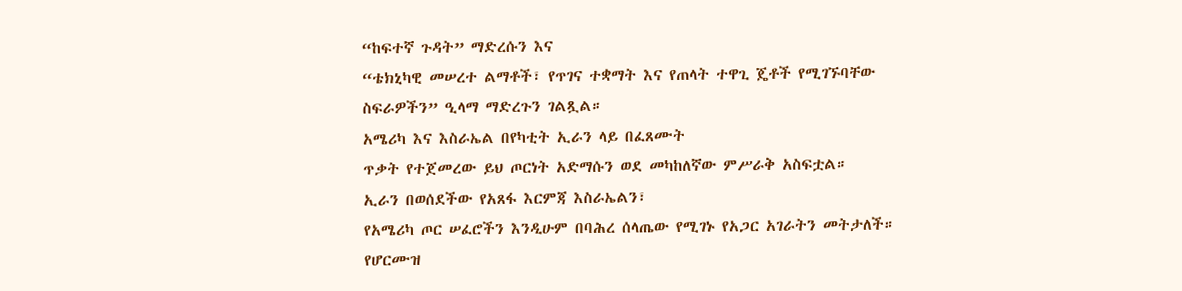“ከፍተኛ ጉዳት” ማድረሱን እና
“ቴክኒካዊ መሠረተ ልማቶች፣ የጥገና ተቋማት እና የጠላት ተዋጊ ጄቶች የሚገኙባቸው ስፍራዎችን” ዒላማ ማድረጉን ገልጿል።
አሜሪካ እና እስራኤል በየካቲት ኢራን ላይ በፈጸሙት
ጥቃት የተጀመረው ይህ ጦርነት አድማሱን ወደ መካከለኛው ምሥራቅ አስፍቷል።
ኢራን በወሰደችው የአጸፋ እርምጃ እስራኤልን፣
የአሜሪካ ጦር ሠፈሮችን እንዲሁም በባሕረ ሰላጤው የሚገኑ የአጋር አገራትን መትታለች። የሆርሙዝ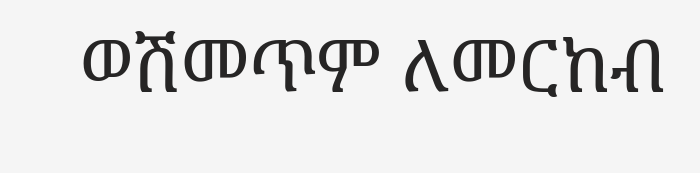ወሽመጥም ለመርከብ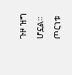ጉዞ ዝግ ሆኗል።
ጦርነቱ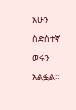አሁን ስድስተኛ ወሩን አልፏል።